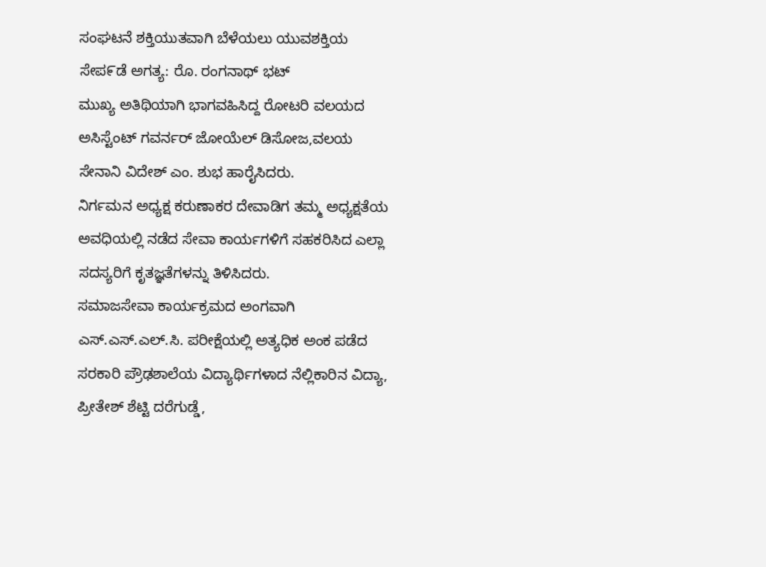ಸಂಘಟನೆ ಶಕ್ತಿಯುತವಾಗಿ ಬೆಳೆಯಲು ಯುವಶಕ್ತಿಯ ಸೇಪ೯ಡೆ ಅಗತ್ಯ: ರೊ. ರಂಗನಾಥ್ ಭಟ್
ಮುಖ್ಯ ಅತಿಥಿಯಾಗಿ ಭಾಗವಹಿಸಿದ್ದ ರೋಟರಿ ವಲಯದ ಅಸಿಸ್ಟೆಂಟ್ ಗವರ್ನರ್ ಜೋಯೆಲ್ ಡಿಸೋಜ,ವಲಯ ಸೇನಾನಿ ವಿದೇಶ್ ಎಂ. ಶುಭ ಹಾರೈಸಿದರು.
ನಿರ್ಗಮನ ಅಧ್ಯಕ್ಷ ಕರುಣಾಕರ ದೇವಾಡಿಗ ತಮ್ಮ ಅಧ್ಯಕ್ಷತೆಯ ಅವಧಿಯಲ್ಲಿ ನಡೆದ ಸೇವಾ ಕಾರ್ಯಗಳಿಗೆ ಸಹಕರಿಸಿದ ಎಲ್ಲಾ ಸದಸ್ಯರಿಗೆ ಕೃತಜ್ಞತೆಗಳನ್ನು ತಿಳಿಸಿದರು.
ಸಮಾಜಸೇವಾ ಕಾರ್ಯಕ್ರಮದ ಅಂಗವಾಗಿ ಎಸ್.ಎಸ್.ಎಲ್.ಸಿ. ಪರೀಕ್ಷೆಯಲ್ಲಿ ಅತ್ಯಧಿಕ ಅಂಕ ಪಡೆದ ಸರಕಾರಿ ಪ್ರೌಢಶಾಲೆಯ ವಿದ್ಯಾರ್ಥಿಗಳಾದ ನೆಲ್ಲಿಕಾರಿನ ವಿದ್ಯಾ, ಪ್ರೀತೇಶ್ ಶೆಟ್ಟಿ ದರೆಗುಡ್ಡೆ,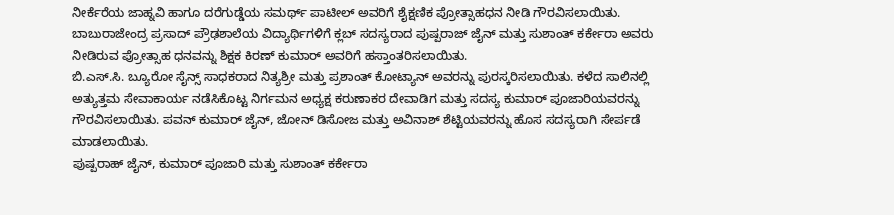ನೀರ್ಕೆರೆಯ ಜಾಹ್ನವಿ ಹಾಗೂ ದರೆಗುಡ್ಡೆಯ ಸಮರ್ಥ್ ಪಾಟೀಲ್ ಅವರಿಗೆ ಶೈಕ್ಷಣಿಕ ಪ್ರೋತ್ಸಾಹಧನ ನೀಡಿ ಗೌರವಿಸಲಾಯಿತು. ಬಾಬುರಾಜೇಂದ್ರ ಪ್ರಸಾದ್ ಪ್ರೌಢಶಾಲೆಯ ವಿದ್ಯಾರ್ಥಿಗಳಿಗೆ ಕ್ಲಬ್ ಸದಸ್ಯರಾದ ಪುಷ್ಪರಾಜ್ ಜೈನ್ ಮತ್ತು ಸುಶಾಂತ್ ಕರ್ಕೇರಾ ಅವರು ನೀಡಿರುವ ಪ್ರೋತ್ಸಾಹ ಧನವನ್ನು ಶಿಕ್ಷಕ ಕಿರಣ್ ಕುಮಾರ್ ಅವರಿಗೆ ಹಸ್ತಾಂತರಿಸಲಾಯಿತು.
ಬಿ.ಎಸ್.ಸಿ. ಬ್ಯೂರೋ ಸೈನ್ಸ್ ಸಾಧಕರಾದ ನಿತ್ಯಶ್ರೀ ಮತ್ತು ಪ್ರಶಾಂತ್ ಕೋಟ್ಯಾನ್ ಅವರನ್ನು ಪುರಸ್ಕರಿಸಲಾಯಿತು. ಕಳೆದ ಸಾಲಿನಲ್ಲಿ ಅತ್ಯುತ್ತಮ ಸೇವಾಕಾರ್ಯ ನಡೆಸಿಕೊಟ್ಟ ನಿರ್ಗಮನ ಅಧ್ಯಕ್ಷ ಕರುಣಾಕರ ದೇವಾಡಿಗ ಮತ್ತು ಸದಸ್ಯ ಕುಮಾರ್ ಪೂಜಾರಿಯವರನ್ನು ಗೌರವಿಸಲಾಯಿತು. ಪವನ್ ಕುಮಾರ್ ಜೈನ್, ಜೋನ್ ಡಿಸೋಜ ಮತ್ತು ಅವಿನಾಶ್ ಶೆಟ್ಟಿಯವರನ್ನು ಹೊಸ ಸದಸ್ಯರಾಗಿ ಸೇರ್ಪಡೆ ಮಾಡಲಾಯಿತು.
ಪುಷ್ಪರಾಹ್ ಜೈನ್, ಕುಮಾರ್ ಪೂಜಾರಿ ಮತ್ತು ಸುಶಾಂತ್ ಕರ್ಕೇರಾ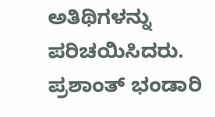ಅತಿಥಿಗಳನ್ನು ಪರಿಚಯಿಸಿದರು. ಪ್ರಶಾಂತ್ ಭಂಡಾರಿ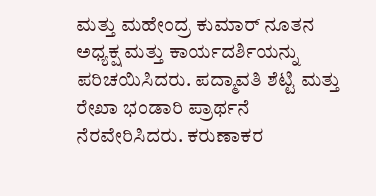ಮತ್ತು ಮಹೇಂದ್ರ ಕುಮಾರ್ ನೂತನ ಅಧ್ಯಕ್ಷ ಮತ್ತು ಕಾರ್ಯದರ್ಶಿಯನ್ನು ಪರಿಚಯಿಸಿದರು. ಪದ್ಮಾವತಿ ಶೆಟ್ಟಿ ಮತ್ತು ರೇಖಾ ಭಂಡಾರಿ ಪ್ರಾರ್ಥನೆ ನೆರವೇರಿಸಿದರು. ಕರುಣಾಕರ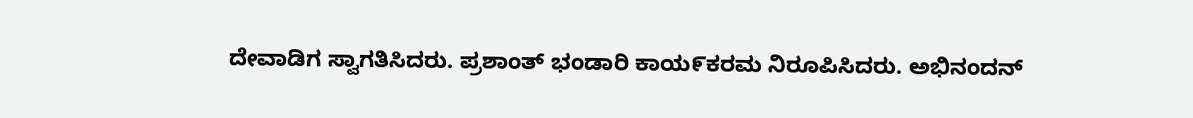ದೇವಾಡಿಗ ಸ್ವಾಗತಿಸಿದರು. ಪ್ರಶಾಂತ್ ಭಂಡಾರಿ ಕಾಯ೯ಕರಮ ನಿರೂಪಿಸಿದರು. ಅಭಿನಂದನ್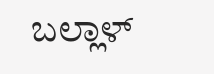ಬಲ್ಲಾಳ್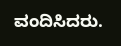ವಂದಿಸಿದರು.